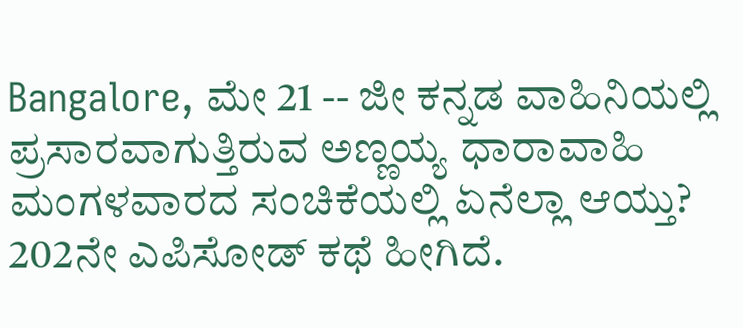Bangalore, ಮೇ 21 -- ಜೀ ಕನ್ನಡ ವಾಹಿನಿಯಲ್ಲಿ ಪ್ರಸಾರವಾಗುತ್ತಿರುವ ಅಣ್ಣಯ್ಯ ಧಾರಾವಾಹಿ ಮಂಗಳವಾರದ ಸಂಚಿಕೆಯಲ್ಲಿ ಏನೆಲ್ಲಾ ಆಯ್ತು? 202ನೇ ಎಪಿಸೋಡ್ ಕಥೆ ಹೀಗಿದೆ.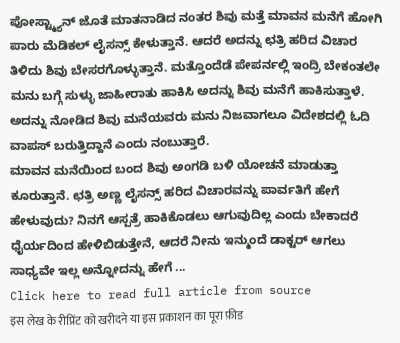ಪೋಸ್ಟ್ಮ್ಯಾನ್ ಜೊತೆ ಮಾತನಾಡಿದ ನಂತರ ಶಿವು ಮತ್ತೆ ಮಾವನ ಮನೆಗೆ ಹೋಗಿ ಪಾರು ಮೆಡಿಕಲ್ ಲೈಸನ್ಸ್ ಕೇಳುತ್ತಾನೆ. ಆದರೆ ಅದನ್ನು ಛತ್ರಿ ಹರಿದ ವಿಚಾರ ತಿಳಿದು ಶಿವು ಬೇಸರಗೊಳ್ಳುತ್ತಾನೆ. ಮತ್ತೊಂದೆಡೆ ಪೇಪರ್ನಲ್ಲಿ ಇಂದ್ರಿ ಬೇಕಂತಲೇ ಮನು ಬಗ್ಗೆ ಸುಳ್ಳು ಜಾಹೀರಾತು ಹಾಕಿಸಿ ಅದನ್ನು ಶಿವು ಮನೆಗೆ ಹಾಕಿಸುತ್ತಾಳೆ. ಅದನ್ನು ನೋಡಿದ ಶಿವು ಮನೆಯವರು ಮನು ನಿಜವಾಗಲೂ ವಿದೇಶದಲ್ಲಿ ಓದಿ ವಾಪಸ್ ಬರುತ್ತಿದ್ದಾನೆ ಎಂದು ನಂಬುತ್ತಾರೆ.
ಮಾವನ ಮನೆಯಿಂದ ಬಂದ ಶಿವು ಅಂಗಡಿ ಬಳಿ ಯೋಚನೆ ಮಾಡುತ್ತಾ ಕೂರುತ್ತಾನೆ. ಛತ್ರಿ ಅಣ್ಣ ಲೈಸನ್ಸ್ ಹರಿದ ವಿಚಾರವನ್ನು ಪಾರ್ವತಿಗೆ ಹೇಗೆ ಹೇಳುವುದು? ನಿನಗೆ ಆಸ್ಪತ್ರೆ ಹಾಕಿಕೊಡಲು ಆಗುವುದಿಲ್ಲ ಎಂದು ಬೇಕಾದರೆ ಧೈರ್ಯದಿಂದ ಹೇಳಿಬಿಡುತ್ತೇನೆ, ಆದರೆ ನೀನು ಇನ್ಮುಂದೆ ಡಾಕ್ಟರ್ ಆಗಲು ಸಾಧ್ಯವೇ ಇಲ್ಲ ಅನ್ನೋದನ್ನು ಹೇಗೆ ...
Click here to read full article from source
इस लेख के रीप्रिंट को खरीदने या इस प्रकाशन का पूरा फ़ीड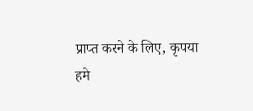प्राप्त करने के लिए, कृपया
हमे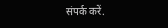संपर्क करें.